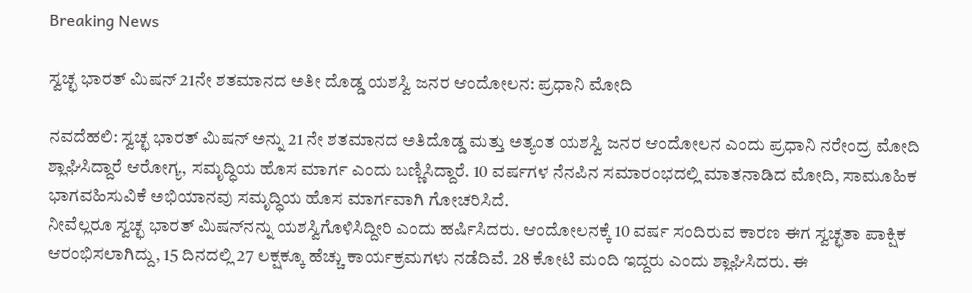Breaking News

ಸ್ವಚ್ಛ ಭಾರತ್ ಮಿಷನ್‌ 21ನೇ ಶತಮಾನದ ಅತೀ ದೊಡ್ಡ ಯಶಸ್ವಿ ಜನರ ಆಂದೋಲನ: ಪ್ರಧಾನಿ ಮೋದಿ

ನವದೆಹಲಿ: ಸ್ವಚ್ಛ ಭಾರತ್ ಮಿಷನ್ ಅನ್ನು 21 ನೇ ಶತಮಾನದ ಅತಿದೊಡ್ಡ ಮತ್ತು ಅತ್ಯಂತ ಯಶಸ್ವಿ ಜನರ ಆಂದೋಲನ ಎಂದು ಪ್ರಧಾನಿ ನರೇಂದ್ರ ಮೋದಿ ಶ್ಲಾಘಿಸಿದ್ದಾರೆ ಆರೋಗ್ಯ, ಸಮೃದ್ಧಿಯ ಹೊಸ ಮಾರ್ಗ ಎಂದು ಬಣ್ಣಿಸಿದ್ದಾರೆ. 10 ವರ್ಷಗಳ ನೆನಪಿನ ಸಮಾರಂಭದಲ್ಲಿ ಮಾತನಾಡಿದ ಮೋದಿ, ಸಾಮೂಹಿಕ ಭಾಗವಹಿಸುವಿಕೆ ಅಭಿಯಾನವು ಸಮೃದ್ಧಿಯ ಹೊಸ ಮಾರ್ಗವಾಗಿ ಗೋಚರಿಸಿದೆ.
ನೀವೆಲ್ಲರೂ ಸ್ವಚ್ಛ ಭಾರತ್ ಮಿಷನ್‌ನನ್ನು ಯಶಸ್ವಿಗೊಳಿಸಿದ್ದೀರಿ ಎಂದು ಹರ್ಷಿಸಿದರು. ಆಂದೋಲನಕ್ಕೆ 10 ವರ್ಷ ಸಂದಿರುವ ಕಾರಣ ಈಗ ಸ್ವಚ್ಛತಾ ಪಾಕ್ಷಿಕ ಆರಂಭಿಸಲಾಗಿದ್ದು, 15 ದಿನದಲ್ಲಿ 27 ಲಕ್ಷಕ್ಕೂ ಹೆಚ್ಚು ಕಾರ್ಯಕ್ರಮಗಳು ನಡೆದಿವೆ. 28 ಕೋಟಿ ಮಂದಿ ಇದ್ದರು ಎಂದು ಶ್ಲಾಘಿಸಿದರು. ಈ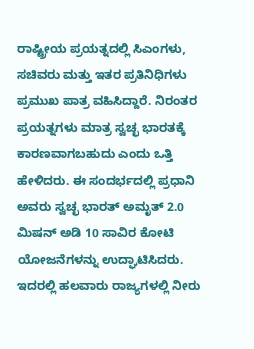ರಾಷ್ಟ್ರೀಯ ಪ್ರಯತ್ನದಲ್ಲಿ ಸಿಎಂಗಳು, ಸಚಿವರು ಮತ್ತು ಇತರ ಪ್ರತಿನಿಧಿಗಳು ಪ್ರಮುಖ ಪಾತ್ರ ವಹಿಸಿದ್ದಾರೆ. ನಿರಂತರ ಪ್ರಯತ್ನಗಳು ಮಾತ್ರ ಸ್ವಚ್ಛ ಭಾರತಕ್ಕೆ ಕಾರಣವಾಗಬಹುದು ಎಂದು ಒತ್ತಿ ಹೇಳಿದರು. ಈ ಸಂದರ್ಭದಲ್ಲಿ ಪ್ರಧಾನಿ ಅವರು ಸ್ವಚ್ಛ ಭಾರತ್ ಅಮೃತ್ 2.0 ಮಿಷನ್ ಅಡಿ 10 ಸಾವಿರ ಕೋಟಿ ಯೋಜನೆಗಳನ್ನು ಉದ್ಘಾಟಿಸಿದರು. ಇದರಲ್ಲಿ ಹಲವಾರು ರಾಜ್ಯಗಳಲ್ಲಿ ನೀರು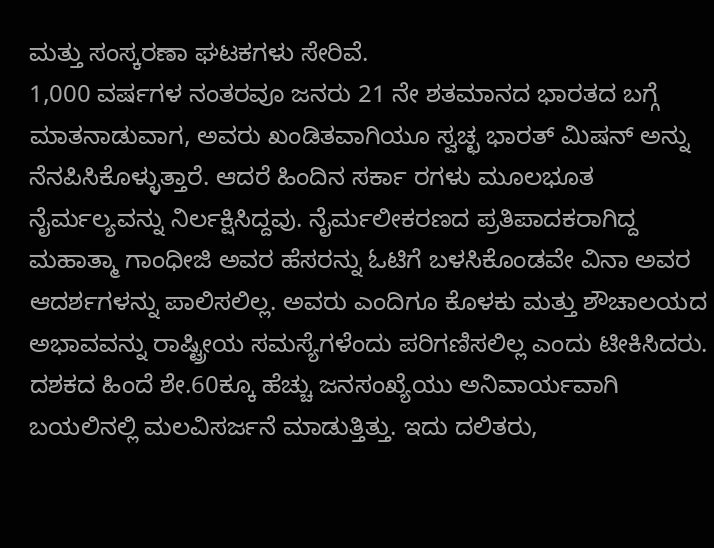ಮತ್ತು ಸಂಸ್ಕರಣಾ ಘಟಕಗಳು ಸೇರಿವೆ.
1,000 ವರ್ಷಗಳ ನಂತರವೂ ಜನರು 21 ನೇ ಶತಮಾನದ ಭಾರತದ ಬಗ್ಗೆ ಮಾತನಾಡುವಾಗ, ಅವರು ಖಂಡಿತವಾಗಿಯೂ ಸ್ವಚ್ಛ ಭಾರತ್ ಮಿಷನ್ ಅನ್ನು ನೆನಪಿಸಿಕೊಳ್ಳುತ್ತಾರೆ. ಆದರೆ ಹಿಂದಿನ ಸರ್ಕಾ ರಗಳು ಮೂಲಭೂತ ನೈರ್ಮಲ್ಯವನ್ನು ನಿರ್ಲಕ್ಷಿಸಿದ್ದವು. ನೈರ್ಮಲೀಕರಣದ ಪ್ರತಿಪಾದಕರಾಗಿದ್ದ ಮಹಾತ್ಮಾ ಗಾಂಧೀಜಿ ಅವರ ಹೆಸರನ್ನು ಓಟಿಗೆ ಬಳಸಿಕೊಂಡವೇ ವಿನಾ ಅವರ ಆದರ್ಶಗಳನ್ನು ಪಾಲಿಸಲಿಲ್ಲ. ಅವರು ಎಂದಿಗೂ ಕೊಳಕು ಮತ್ತು ಶೌಚಾಲಯದ ಅಭಾವವನ್ನು ರಾಷ್ಟ್ರೀಯ ಸಮಸ್ಯೆಗಳೆಂದು ಪರಿಗಣಿಸಲಿಲ್ಲ ಎಂದು ಟೀಕಿಸಿದರು.
ದಶಕದ ಹಿಂದೆ ಶೇ.60ಕ್ಕೂ ಹೆಚ್ಚು ಜನಸಂಖ್ಯೆಯು ಅನಿವಾರ್ಯವಾಗಿ ಬಯಲಿನಲ್ಲಿ ಮಲವಿಸರ್ಜನೆ ಮಾಡುತ್ತಿತ್ತು. ಇದು ದಲಿತರು,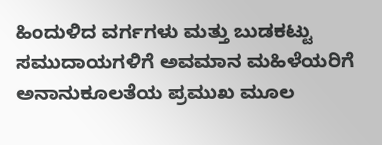ಹಿಂದುಳಿದ ವರ್ಗಗಳು ಮತ್ತು ಬುಡಕಟ್ಟು ಸಮುದಾಯಗಳಿಗೆ ಅವಮಾನ ಮಹಿಳೆಯರಿಗೆ ಅನಾನುಕೂಲತೆಯ ಪ್ರಮುಖ ಮೂಲ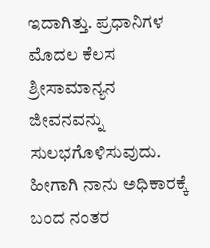ಇದಾಗಿತ್ತು. ಪ್ರಧಾನಿಗಳ ಮೊದಲ ಕೆಲಸ ಶ್ರೀಸಾಮಾನ್ಯನ ಜೀವನವನ್ನು ಸುಲಭಗೊಳಿಸುವುದು. ಹೀಗಾಗಿ ನಾನು ಅಧಿಕಾರಕ್ಕೆ ಬಂದ ನಂತರ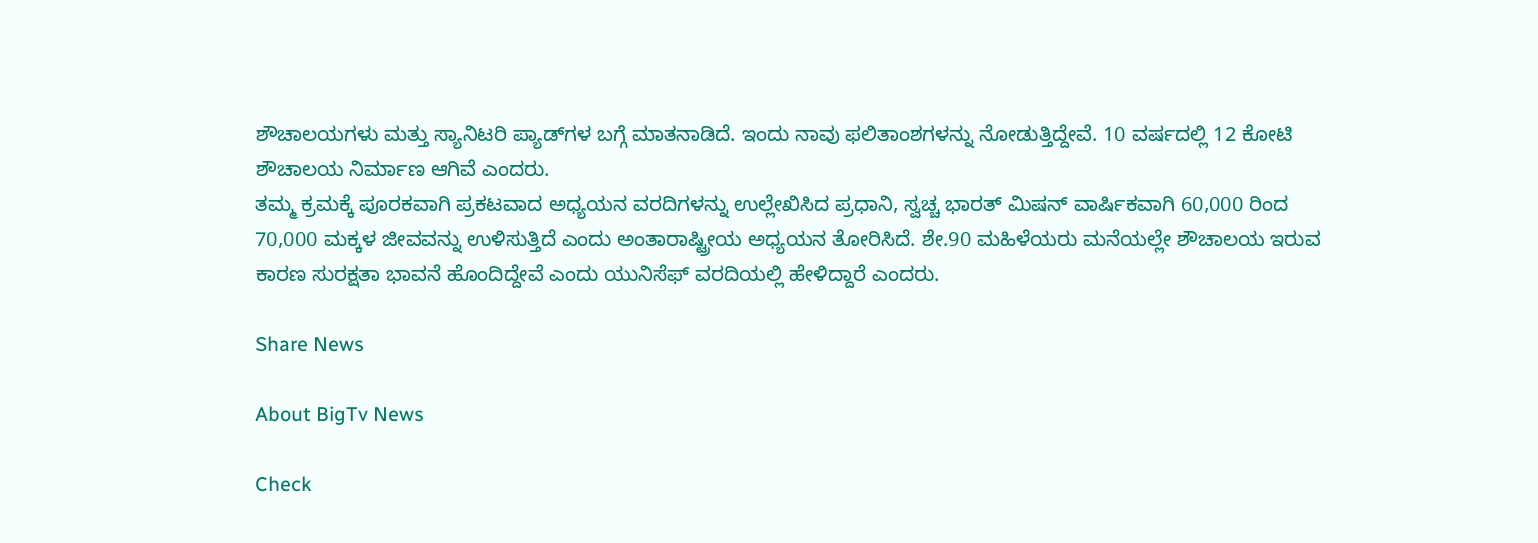ಶೌಚಾಲಯಗಳು ಮತ್ತು ಸ್ಯಾನಿಟರಿ ಪ್ಯಾಡ್‌ಗಳ ಬಗ್ಗೆ ಮಾತನಾಡಿದೆ. ಇಂದು ನಾವು ಫಲಿತಾಂಶಗಳನ್ನು ನೋಡುತ್ತಿದ್ದೇವೆ. 10 ವರ್ಷದಲ್ಲಿ 12 ಕೋಟಿ ಶೌಚಾಲಯ ನಿರ್ಮಾಣ ಆಗಿವೆ ಎಂದರು.
ತಮ್ಮ ಕ್ರಮಕ್ಕೆ ಪೂರಕವಾಗಿ ಪ್ರಕಟವಾದ ಅಧ್ಯಯನ ವರದಿಗಳನ್ನು ಉಲ್ಲೇಖಿಸಿದ ಪ್ರಧಾನಿ, ಸ್ವಚ್ಚ ಭಾರತ್ ಮಿಷನ್ ವಾರ್ಷಿಕವಾಗಿ 60,000 ರಿಂದ 70,000 ಮಕ್ಕಳ ಜೀವವನ್ನು ಉಳಿಸುತ್ತಿದೆ ಎಂದು ಅಂತಾರಾಷ್ಟ್ರೀಯ ಅಧ್ಯಯನ ತೋರಿಸಿದೆ. ಶೇ.90 ಮಹಿಳೆಯರು ಮನೆಯಲ್ಲೇ ಶೌಚಾಲಯ ಇರುವ ಕಾರಣ ಸುರಕ್ಷತಾ ಭಾವನೆ ಹೊಂದಿದ್ದೇವೆ ಎಂದು ಯುನಿಸೆಫ್ ವರದಿಯಲ್ಲಿ ಹೇಳಿದ್ದಾರೆ ಎಂದರು.

Share News

About BigTv News

Check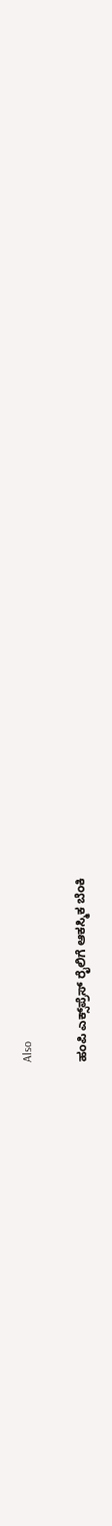Also

ಹಂಪಿ ಎಕ್ಸ್‌ಪ್ರೆಸ್ ರೈಲಿಗೆ ಆಕಸ್ಮಿಕ ಬೆಂಕಿ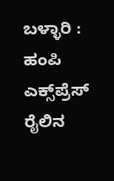ಬಳ್ಳಾರಿ : ಹಂಪಿ ಎಕ್ಸ್‌ಪ್ರೆಸ್ ರೈಲಿನ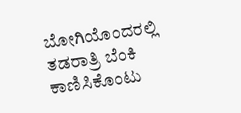ಬೋಗಿಯೊಂದರಲ್ಲಿ ತಡರಾತ್ರಿ ಬೆಂಕಿ ಕಾಣಿಸಿಕೊಂಟು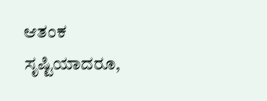ಆತಂಕ ಸೃಷ್ಟಿಯಾದರೂ,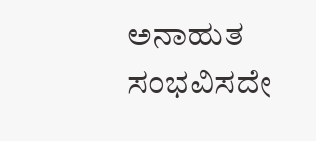ಅನಾಹುತ ಸಂಭವಿಸದೇ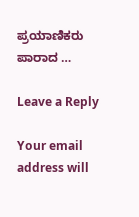ಪ್ರಯಾಣಿಕರು ಪಾರಾದ …

Leave a Reply

Your email address will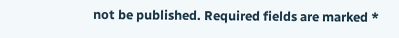not be published. Required fields are marked *